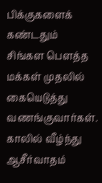பிக்குகளைக் கண்டதும் சிங்கள பௌத்த மக்கள் முதலில் கையெடுத்து வணங்குவார்கள். காலில் வீழ்ந்து ஆசீர்வாதம்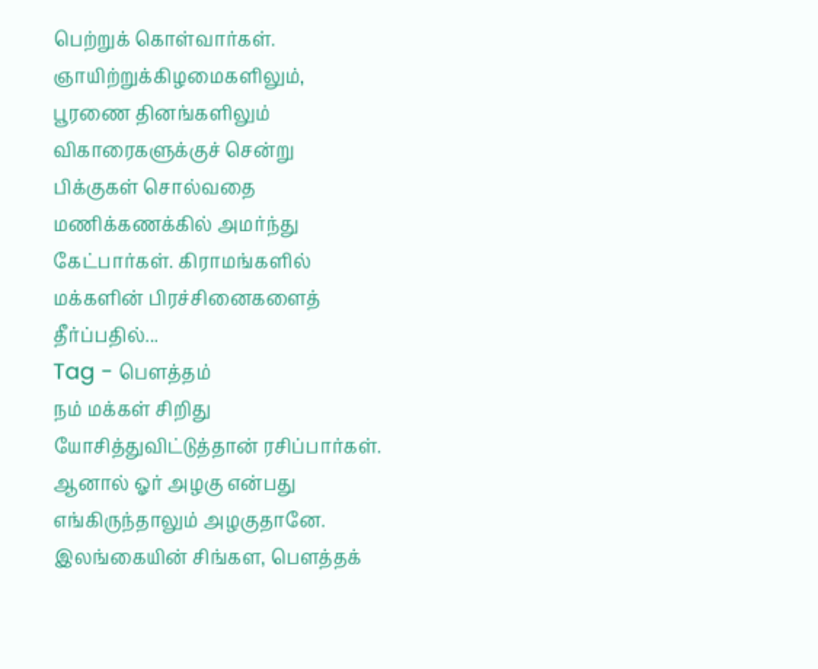பெற்றுக் கொள்வார்கள். ஞாயிற்றுக்கிழமைகளிலும், பூரணை தினங்களிலும் விகாரைகளுக்குச் சென்று பிக்குகள் சொல்வதை மணிக்கணக்கில் அமர்ந்து கேட்பார்கள். கிராமங்களில் மக்களின் பிரச்சினைகளைத் தீர்ப்பதில்...
Tag - பௌத்தம்
நம் மக்கள் சிறிது யோசித்துவிட்டுத்தான் ரசிப்பார்கள். ஆனால் ஓர் அழகு என்பது எங்கிருந்தாலும் அழகுதானே. இலங்கையின் சிங்கள, பௌத்தக்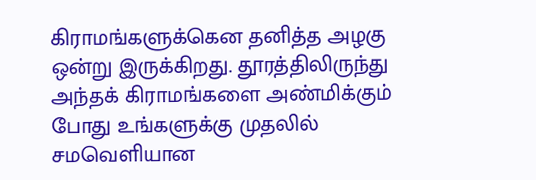கிராமங்களுக்கென தனித்த அழகு ஒன்று இருக்கிறது. தூரத்திலிருந்து அந்தக் கிராமங்களை அண்மிக்கும் போது உங்களுக்கு முதலில் சமவெளியான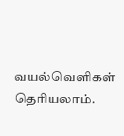வயல்வெளிகள் தெரியலாம்.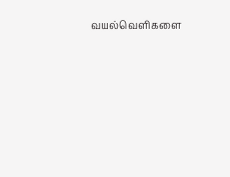வயல்வெளிகளை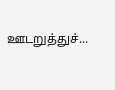ஊடறுத்துச்...